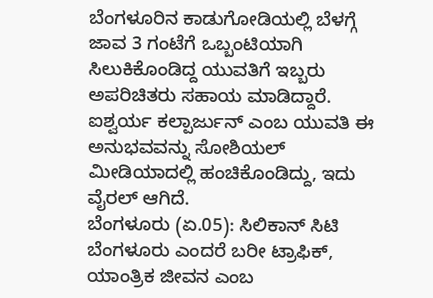ಬೆಂಗಳೂರಿನ ಕಾಡುಗೋಡಿಯಲ್ಲಿ ಬೆಳಗ್ಗೆ ಜಾವ 3 ಗಂಟೆಗೆ ಒಬ್ಬಂಟಿಯಾಗಿ ಸಿಲುಕಿಕೊಂಡಿದ್ದ ಯುವತಿಗೆ ಇಬ್ಬರು ಅಪರಿಚಿತರು ಸಹಾಯ ಮಾಡಿದ್ದಾರೆ. ಐಶ್ವರ್ಯ ಕಲ್ಪಾರ್ಜುನ್ ಎಂಬ ಯುವತಿ ಈ ಅನುಭವವನ್ನು ಸೋಶಿಯಲ್ ಮೀಡಿಯಾದಲ್ಲಿ ಹಂಚಿಕೊಂಡಿದ್ದು, ಇದು ವೈರಲ್ ಆಗಿದೆ.
ಬೆಂಗಳೂರು (ಏ.05): ಸಿಲಿಕಾನ್ ಸಿಟಿ ಬೆಂಗಳೂರು ಎಂದರೆ ಬರೀ ಟ್ರಾಫಿಕ್, ಯಾಂತ್ರಿಕ ಜೀವನ ಎಂಬ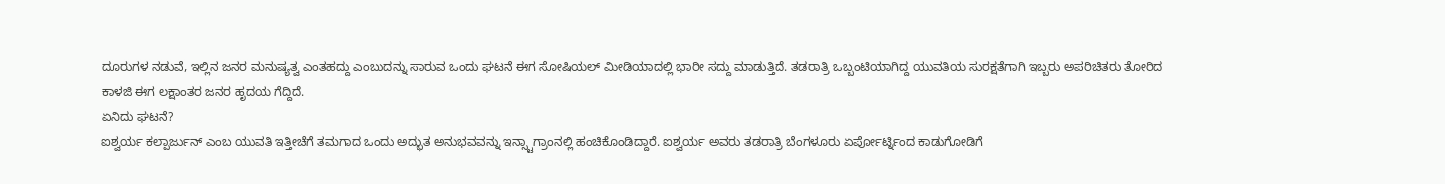ದೂರುಗಳ ನಡುವೆ, ಇಲ್ಲಿನ ಜನರ ಮನುಷ್ಯತ್ವ ಎಂತಹದ್ದು ಎಂಬುದನ್ನು ಸಾರುವ ಒಂದು ಘಟನೆ ಈಗ ಸೋಷಿಯಲ್ ಮೀಡಿಯಾದಲ್ಲಿ ಭಾರೀ ಸದ್ದು ಮಾಡುತ್ತಿದೆ. ತಡರಾತ್ರಿ ಒಬ್ಬಂಟಿಯಾಗಿದ್ದ ಯುವತಿಯ ಸುರಕ್ಷತೆಗಾಗಿ ಇಬ್ಬರು ಅಪರಿಚಿತರು ತೋರಿದ ಕಾಳಜಿ ಈಗ ಲಕ್ಷಾಂತರ ಜನರ ಹೃದಯ ಗೆದ್ದಿದೆ.
ಏನಿದು ಘಟನೆ?
ಐಶ್ವರ್ಯ ಕಲ್ಪಾರ್ಜುನ್ ಎಂಬ ಯುವತಿ ಇತ್ತೀಚೆಗೆ ತಮಗಾದ ಒಂದು ಅದ್ಭುತ ಅನುಭವವನ್ನು ಇನ್ಸ್ಟಾಗ್ರಾಂನಲ್ಲಿ ಹಂಚಿಕೊಂಡಿದ್ದಾರೆ. ಐಶ್ವರ್ಯ ಅವರು ತಡರಾತ್ರಿ ಬೆಂಗಳೂರು ಏರ್ಪೋರ್ಟ್ನಿಂದ ಕಾಡುಗೋಡಿಗೆ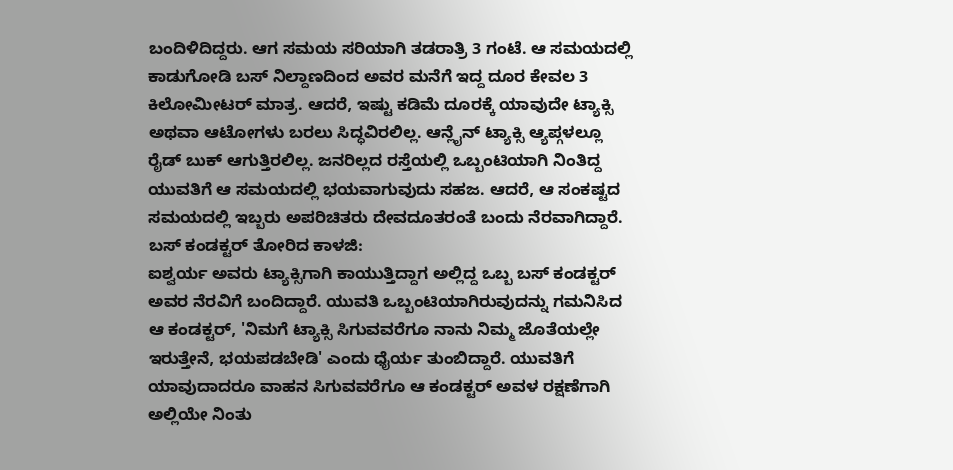ಬಂದಿಳಿದಿದ್ದರು. ಆಗ ಸಮಯ ಸರಿಯಾಗಿ ತಡರಾತ್ರಿ 3 ಗಂಟೆ. ಆ ಸಮಯದಲ್ಲಿ ಕಾಡುಗೋಡಿ ಬಸ್ ನಿಲ್ದಾಣದಿಂದ ಅವರ ಮನೆಗೆ ಇದ್ದ ದೂರ ಕೇವಲ 3 ಕಿಲೋಮೀಟರ್ ಮಾತ್ರ. ಆದರೆ, ಇಷ್ಟು ಕಡಿಮೆ ದೂರಕ್ಕೆ ಯಾವುದೇ ಟ್ಯಾಕ್ಸಿ ಅಥವಾ ಆಟೋಗಳು ಬರಲು ಸಿದ್ಧವಿರಲಿಲ್ಲ. ಆನ್ಲೈನ್ ಟ್ಯಾಕ್ಸಿ ಆ್ಯಪ್ಗಳಲ್ಲೂ ರೈಡ್ ಬುಕ್ ಆಗುತ್ತಿರಲಿಲ್ಲ. ಜನರಿಲ್ಲದ ರಸ್ತೆಯಲ್ಲಿ ಒಬ್ಬಂಟಿಯಾಗಿ ನಿಂತಿದ್ದ ಯುವತಿಗೆ ಆ ಸಮಯದಲ್ಲಿ ಭಯವಾಗುವುದು ಸಹಜ. ಆದರೆ, ಆ ಸಂಕಷ್ಟದ ಸಮಯದಲ್ಲಿ ಇಬ್ಬರು ಅಪರಿಚಿತರು ದೇವದೂತರಂತೆ ಬಂದು ನೆರವಾಗಿದ್ದಾರೆ.
ಬಸ್ ಕಂಡಕ್ಟರ್ ತೋರಿದ ಕಾಳಜಿ:
ಐಶ್ವರ್ಯ ಅವರು ಟ್ಯಾಕ್ಸಿಗಾಗಿ ಕಾಯುತ್ತಿದ್ದಾಗ ಅಲ್ಲಿದ್ದ ಒಬ್ಬ ಬಸ್ ಕಂಡಕ್ಟರ್ ಅವರ ನೆರವಿಗೆ ಬಂದಿದ್ದಾರೆ. ಯುವತಿ ಒಬ್ಬಂಟಿಯಾಗಿರುವುದನ್ನು ಗಮನಿಸಿದ ಆ ಕಂಡಕ್ಟರ್, 'ನಿಮಗೆ ಟ್ಯಾಕ್ಸಿ ಸಿಗುವವರೆಗೂ ನಾನು ನಿಮ್ಮ ಜೊತೆಯಲ್ಲೇ ಇರುತ್ತೇನೆ, ಭಯಪಡಬೇಡಿ' ಎಂದು ಧೈರ್ಯ ತುಂಬಿದ್ದಾರೆ. ಯುವತಿಗೆ ಯಾವುದಾದರೂ ವಾಹನ ಸಿಗುವವರೆಗೂ ಆ ಕಂಡಕ್ಟರ್ ಅವಳ ರಕ್ಷಣೆಗಾಗಿ ಅಲ್ಲಿಯೇ ನಿಂತು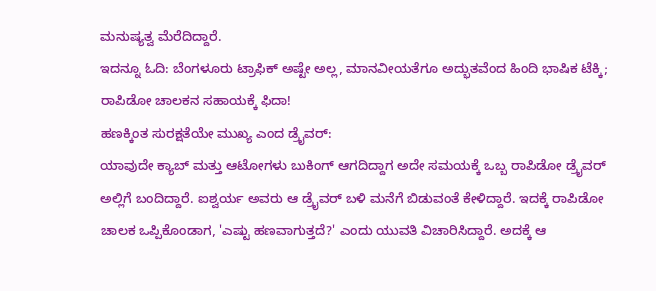ಮನುಷ್ಯತ್ವ ಮೆರೆದಿದ್ದಾರೆ.
ಇದನ್ನೂ ಓದಿ: ಬೆಂಗಳೂರು ಟ್ರಾಫಿಕ್ ಅಷ್ಟೇ ಅಲ್ಲ, ಮಾನವೀಯತೆಗೂ ಅದ್ಭುತವೆಂದ ಹಿಂದಿ ಭಾಷಿಕ ಟೆಕ್ಕಿ; ರಾಪಿಡೋ ಚಾಲಕನ ಸಹಾಯಕ್ಕೆ ಫಿದಾ!
ಹಣಕ್ಕಿಂತ ಸುರಕ್ಷತೆಯೇ ಮುಖ್ಯ ಎಂದ ಡ್ರೈವರ್:
ಯಾವುದೇ ಕ್ಯಾಬ್ ಮತ್ತು ಆಟೋಗಳು ಬುಕಿಂಗ್ ಆಗದಿದ್ದಾಗ ಅದೇ ಸಮಯಕ್ಕೆ ಒಬ್ಬ ರಾಪಿಡೋ ಡ್ರೈವರ್ ಅಲ್ಲಿಗೆ ಬಂದಿದ್ದಾರೆ. ಐಶ್ವರ್ಯ ಅವರು ಆ ಡ್ರೈವರ್ ಬಳಿ ಮನೆಗೆ ಬಿಡುವಂತೆ ಕೇಳಿದ್ದಾರೆ. ಇದಕ್ಕೆ ರಾಪಿಡೋ ಚಾಲಕ ಒಪ್ಪಿಕೊಂಡಾಗ, 'ಎಷ್ಟು ಹಣವಾಗುತ್ತದೆ?' ಎಂದು ಯುವತಿ ವಿಚಾರಿಸಿದ್ದಾರೆ. ಅದಕ್ಕೆ ಆ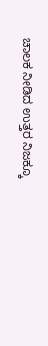ಚಾಲಕ ನೀಡಿದ ಉತ್ತರ ನಿಜಕ್ಕೂ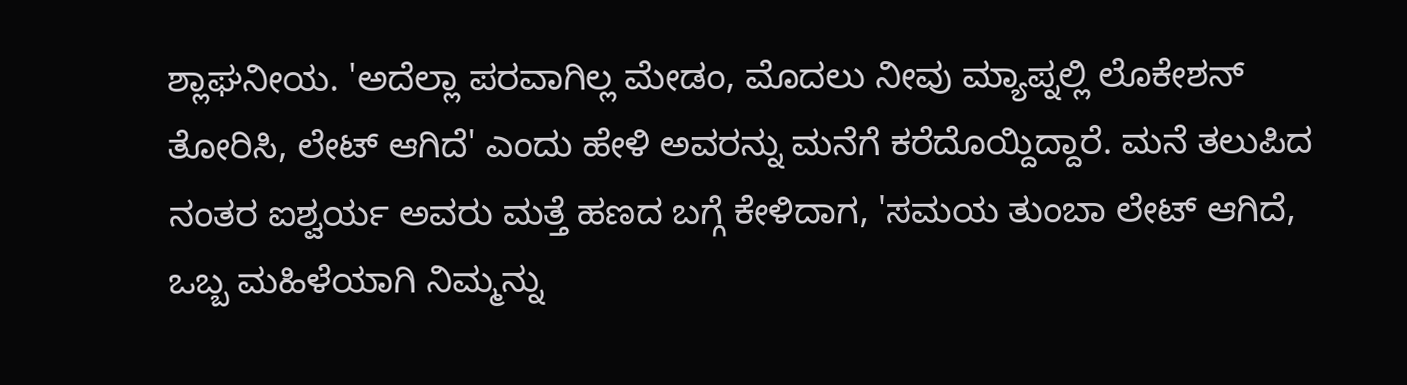ಶ್ಲಾಘನೀಯ. 'ಅದೆಲ್ಲಾ ಪರವಾಗಿಲ್ಲ ಮೇಡಂ, ಮೊದಲು ನೀವು ಮ್ಯಾಪ್ನಲ್ಲಿ ಲೊಕೇಶನ್ ತೋರಿಸಿ, ಲೇಟ್ ಆಗಿದೆ' ಎಂದು ಹೇಳಿ ಅವರನ್ನು ಮನೆಗೆ ಕರೆದೊಯ್ದಿದ್ದಾರೆ. ಮನೆ ತಲುಪಿದ ನಂತರ ಐಶ್ವರ್ಯ ಅವರು ಮತ್ತೆ ಹಣದ ಬಗ್ಗೆ ಕೇಳಿದಾಗ, 'ಸಮಯ ತುಂಬಾ ಲೇಟ್ ಆಗಿದೆ, ಒಬ್ಬ ಮಹಿಳೆಯಾಗಿ ನಿಮ್ಮನ್ನು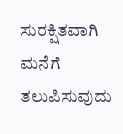ಸುರಕ್ಷಿತವಾಗಿ ಮನೆಗೆ ತಲುಪಿಸುವುದು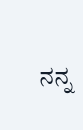ನನ್ನ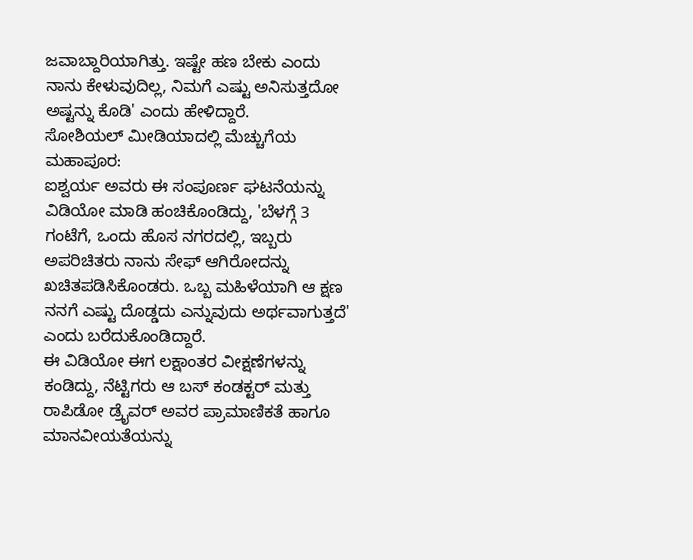ಜವಾಬ್ದಾರಿಯಾಗಿತ್ತು. ಇಷ್ಟೇ ಹಣ ಬೇಕು ಎಂದು ನಾನು ಕೇಳುವುದಿಲ್ಲ, ನಿಮಗೆ ಎಷ್ಟು ಅನಿಸುತ್ತದೋ ಅಷ್ಟನ್ನು ಕೊಡಿ' ಎಂದು ಹೇಳಿದ್ದಾರೆ.
ಸೋಶಿಯಲ್ ಮೀಡಿಯಾದಲ್ಲಿ ಮೆಚ್ಚುಗೆಯ ಮಹಾಪೂರ:
ಐಶ್ವರ್ಯ ಅವರು ಈ ಸಂಪೂರ್ಣ ಘಟನೆಯನ್ನು ವಿಡಿಯೋ ಮಾಡಿ ಹಂಚಿಕೊಂಡಿದ್ದು, 'ಬೆಳಗ್ಗೆ 3 ಗಂಟೆಗೆ, ಒಂದು ಹೊಸ ನಗರದಲ್ಲಿ, ಇಬ್ಬರು ಅಪರಿಚಿತರು ನಾನು ಸೇಫ್ ಆಗಿರೋದನ್ನು ಖಚಿತಪಡಿಸಿಕೊಂಡರು. ಒಬ್ಬ ಮಹಿಳೆಯಾಗಿ ಆ ಕ್ಷಣ ನನಗೆ ಎಷ್ಟು ದೊಡ್ಡದು ಎನ್ನುವುದು ಅರ್ಥವಾಗುತ್ತದೆ' ಎಂದು ಬರೆದುಕೊಂಡಿದ್ದಾರೆ.
ಈ ವಿಡಿಯೋ ಈಗ ಲಕ್ಷಾಂತರ ವೀಕ್ಷಣೆಗಳನ್ನು ಕಂಡಿದ್ದು, ನೆಟ್ಟಿಗರು ಆ ಬಸ್ ಕಂಡಕ್ಟರ್ ಮತ್ತು ರಾಪಿಡೋ ಡ್ರೈವರ್ ಅವರ ಪ್ರಾಮಾಣಿಕತೆ ಹಾಗೂ ಮಾನವೀಯತೆಯನ್ನು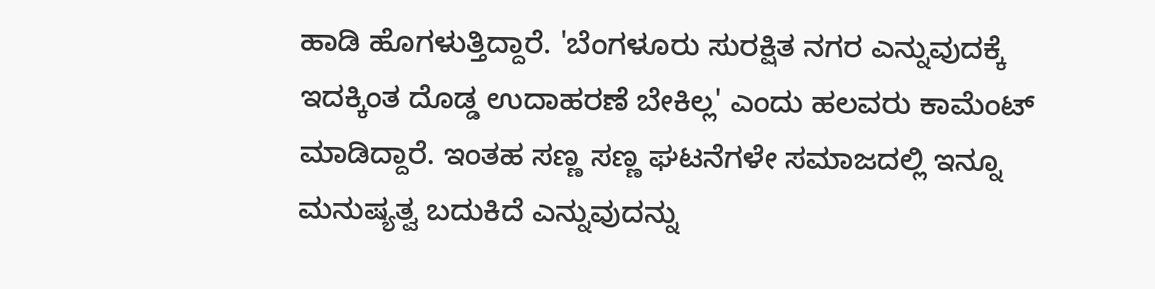ಹಾಡಿ ಹೊಗಳುತ್ತಿದ್ದಾರೆ. 'ಬೆಂಗಳೂರು ಸುರಕ್ಷಿತ ನಗರ ಎನ್ನುವುದಕ್ಕೆ ಇದಕ್ಕಿಂತ ದೊಡ್ಡ ಉದಾಹರಣೆ ಬೇಕಿಲ್ಲ' ಎಂದು ಹಲವರು ಕಾಮೆಂಟ್ ಮಾಡಿದ್ದಾರೆ. ಇಂತಹ ಸಣ್ಣ ಸಣ್ಣ ಘಟನೆಗಳೇ ಸಮಾಜದಲ್ಲಿ ಇನ್ನೂ ಮನುಷ್ಯತ್ವ ಬದುಕಿದೆ ಎನ್ನುವುದನ್ನು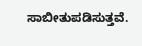ಸಾಬೀತುಪಡಿಸುತ್ತವೆ.